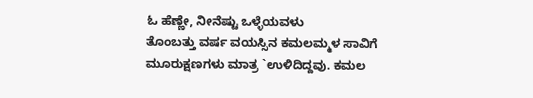ಓ ಹೆಣ್ಣೇ, ನೀನೆಷ್ಟು ಒಳ್ಳೆಯವಳು
ತೊಂಬತ್ತು ವರ್ಷ ವಯಸ್ಸಿನ ಕಮಲಮ್ಮಳ ಸಾವಿಗೆ ಮೂರುಕ್ಷಣಗಳು ಮಾತ್ರ `ಉಳಿದಿದ್ದವು. ಕಮಲ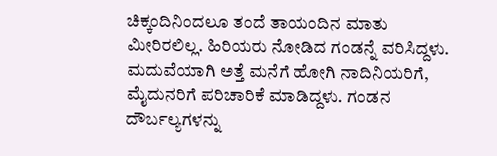ಚಿಕ್ಕಂದಿನಿಂದಲೂ ತಂದೆ ತಾಯಂದಿನ ಮಾತು ಮೀರಿರಲಿಲ್ಲ. ಹಿರಿಯರು ನೋಡಿದ ಗಂಡನ್ನೆ ವರಿಸಿದ್ದಳು. ಮದುವೆಯಾಗಿ ಅತ್ತೆ ಮನೆಗೆ ಹೋಗಿ ನಾದಿನಿಯರಿಗೆ, ಮೈದುನರಿಗೆ ಪರಿಚಾರಿಕೆ ಮಾಡಿದ್ದಳು. ಗಂಡನ ದೌರ್ಬಲ್ಯಗಳನ್ನು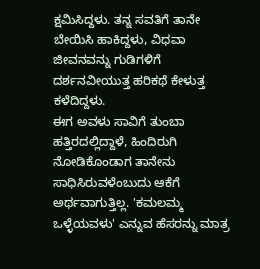ಕ್ಷಮಿಸಿದ್ದಳು. ತನ್ನ ಸವತಿಗೆ ತಾನೇ ಬೇಯಿಸಿ ಹಾಕಿದ್ದಳು, ವಿಧವಾ ಜೀವನವನ್ನು ಗುಡಿಗಳಿಗೆ ದರ್ಶನವೀಯುತ್ತ ಹರಿಕಥೆ ಕೇಳುತ್ತ ಕಳೆದಿದ್ದಳು.
ಈಗ ಅವಳು ಸಾವಿಗೆ ತುಂಬಾ ಹತ್ತಿರದಲ್ಲಿದ್ದಾಳೆ, ಹಿಂದಿರುಗಿ ನೋಡಿಕೊಂಡಾಗ ತಾನೇನು ಸಾಧಿಸಿರುವಳೆಂಬುದು ಆಕೆಗೆ ಅರ್ಥವಾಗುತ್ತಿಲ್ಲ. 'ಕಮಲಮ್ಮ ಒಳ್ಳೆಯವಳು' ಎನ್ನುವ ಹೆಸರನ್ನು ಮಾತ್ರ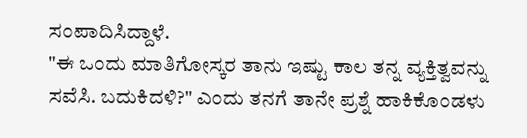ಸಂಪಾದಿಸಿದ್ದಾಳೆ.
"ಈ ಒಂದು ಮಾತಿಗೋಸ್ಕರ ತಾನು ಇಷ್ಟು ಕಾಲ ತನ್ನ ವ್ಯಕ್ತಿತ್ವವನ್ನು ಸವೆಸಿ. ಬದುಕಿದಳಿ?" ಎಂದು ತನಗೆ ತಾನೇ ಪ್ರಶ್ನೆ ಹಾಕಿಕೊಂಡಳು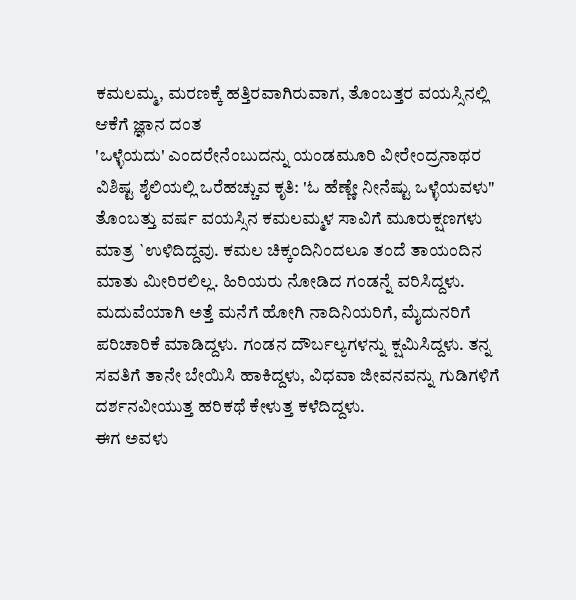ಕಮಲಮ್ಮ, ಮರಣಕ್ಕೆ ಹತ್ತಿರವಾಗಿರುವಾಗ, ತೊಂಬತ್ತರ ವಯಸ್ಸಿನಲ್ಲಿ ಆಕೆಗೆ ಜ್ಞಾನ ದಂತ
'ಒಳ್ಳೆಯದು' ಎಂದರೇನೆಂಬುದನ್ನು ಯಂಡಮೂರಿ ವೀರೇಂದ್ರನಾಥರ
ವಿಶಿಷ್ಟ ಶೈಲಿಯಲ್ಲಿ ಒರೆಹಚ್ಚುವ ಕೃತಿ: 'ಓ ಹೆಣ್ಣೇ ನೀನೆಷ್ಟು ಒಳ್ಳೆಯವಳು"
ತೊಂಬತ್ತು ವರ್ಷ ವಯಸ್ಸಿನ ಕಮಲಮ್ಮಳ ಸಾವಿಗೆ ಮೂರುಕ್ಷಣಗಳು ಮಾತ್ರ `ಉಳಿದಿದ್ದವು. ಕಮಲ ಚಿಕ್ಕಂದಿನಿಂದಲೂ ತಂದೆ ತಾಯಂದಿನ ಮಾತು ಮೀರಿರಲಿಲ್ಲ. ಹಿರಿಯರು ನೋಡಿದ ಗಂಡನ್ನೆ ವರಿಸಿದ್ದಳು. ಮದುವೆಯಾಗಿ ಅತ್ತೆ ಮನೆಗೆ ಹೋಗಿ ನಾದಿನಿಯರಿಗೆ, ಮೈದುನರಿಗೆ ಪರಿಚಾರಿಕೆ ಮಾಡಿದ್ದಳು. ಗಂಡನ ದೌರ್ಬಲ್ಯಗಳನ್ನು ಕ್ಷಮಿಸಿದ್ದಳು. ತನ್ನ ಸವತಿಗೆ ತಾನೇ ಬೇಯಿಸಿ ಹಾಕಿದ್ದಳು, ವಿಧವಾ ಜೀವನವನ್ನು ಗುಡಿಗಳಿಗೆ ದರ್ಶನವೀಯುತ್ತ ಹರಿಕಥೆ ಕೇಳುತ್ತ ಕಳೆದಿದ್ದಳು.
ಈಗ ಅವಳು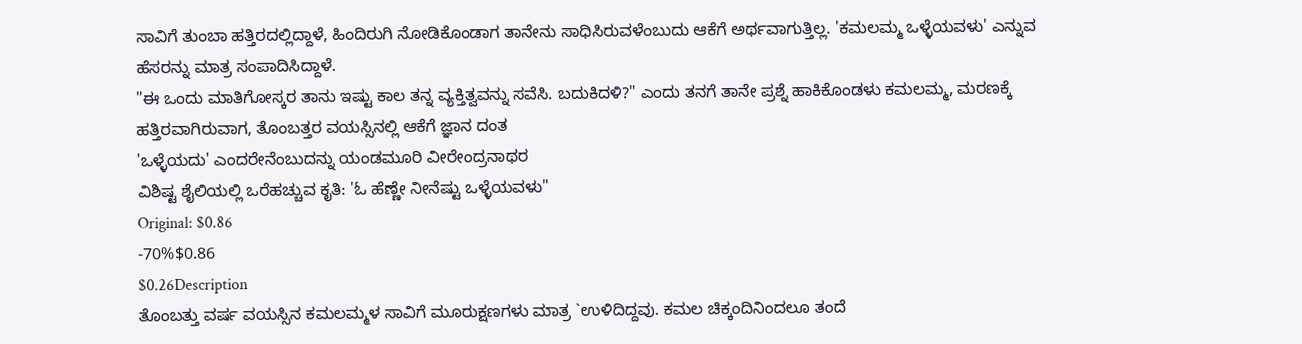ಸಾವಿಗೆ ತುಂಬಾ ಹತ್ತಿರದಲ್ಲಿದ್ದಾಳೆ, ಹಿಂದಿರುಗಿ ನೋಡಿಕೊಂಡಾಗ ತಾನೇನು ಸಾಧಿಸಿರುವಳೆಂಬುದು ಆಕೆಗೆ ಅರ್ಥವಾಗುತ್ತಿಲ್ಲ. 'ಕಮಲಮ್ಮ ಒಳ್ಳೆಯವಳು' ಎನ್ನುವ ಹೆಸರನ್ನು ಮಾತ್ರ ಸಂಪಾದಿಸಿದ್ದಾಳೆ.
"ಈ ಒಂದು ಮಾತಿಗೋಸ್ಕರ ತಾನು ಇಷ್ಟು ಕಾಲ ತನ್ನ ವ್ಯಕ್ತಿತ್ವವನ್ನು ಸವೆಸಿ. ಬದುಕಿದಳಿ?" ಎಂದು ತನಗೆ ತಾನೇ ಪ್ರಶ್ನೆ ಹಾಕಿಕೊಂಡಳು ಕಮಲಮ್ಮ, ಮರಣಕ್ಕೆ ಹತ್ತಿರವಾಗಿರುವಾಗ, ತೊಂಬತ್ತರ ವಯಸ್ಸಿನಲ್ಲಿ ಆಕೆಗೆ ಜ್ಞಾನ ದಂತ
'ಒಳ್ಳೆಯದು' ಎಂದರೇನೆಂಬುದನ್ನು ಯಂಡಮೂರಿ ವೀರೇಂದ್ರನಾಥರ
ವಿಶಿಷ್ಟ ಶೈಲಿಯಲ್ಲಿ ಒರೆಹಚ್ಚುವ ಕೃತಿ: 'ಓ ಹೆಣ್ಣೇ ನೀನೆಷ್ಟು ಒಳ್ಳೆಯವಳು"
Original: $0.86
-70%$0.86
$0.26Description
ತೊಂಬತ್ತು ವರ್ಷ ವಯಸ್ಸಿನ ಕಮಲಮ್ಮಳ ಸಾವಿಗೆ ಮೂರುಕ್ಷಣಗಳು ಮಾತ್ರ `ಉಳಿದಿದ್ದವು. ಕಮಲ ಚಿಕ್ಕಂದಿನಿಂದಲೂ ತಂದೆ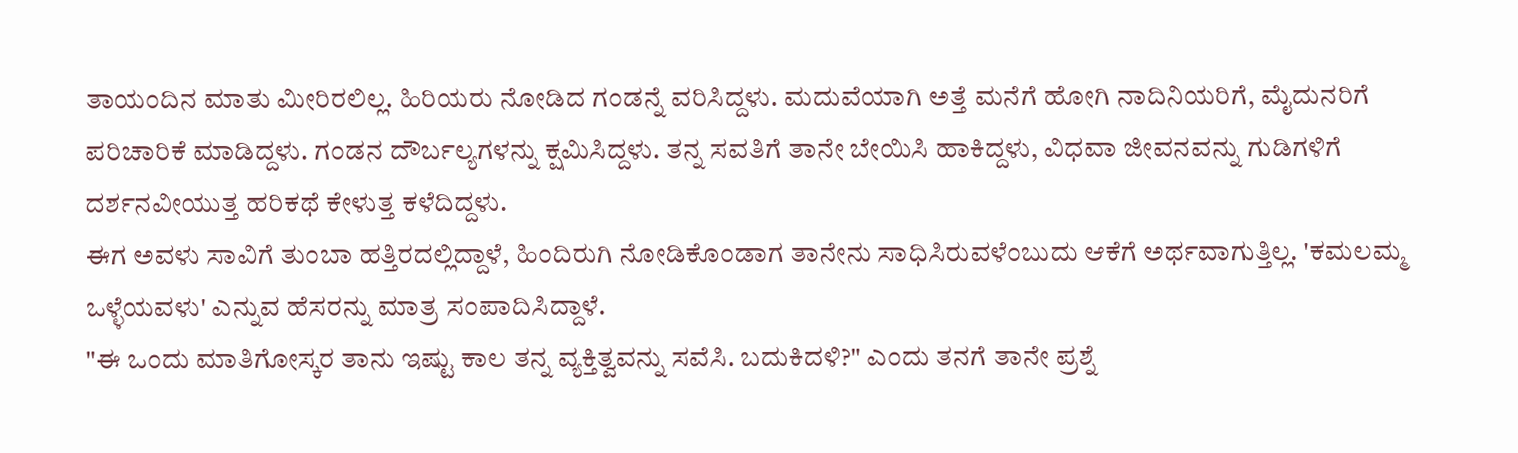ತಾಯಂದಿನ ಮಾತು ಮೀರಿರಲಿಲ್ಲ. ಹಿರಿಯರು ನೋಡಿದ ಗಂಡನ್ನೆ ವರಿಸಿದ್ದಳು. ಮದುವೆಯಾಗಿ ಅತ್ತೆ ಮನೆಗೆ ಹೋಗಿ ನಾದಿನಿಯರಿಗೆ, ಮೈದುನರಿಗೆ ಪರಿಚಾರಿಕೆ ಮಾಡಿದ್ದಳು. ಗಂಡನ ದೌರ್ಬಲ್ಯಗಳನ್ನು ಕ್ಷಮಿಸಿದ್ದಳು. ತನ್ನ ಸವತಿಗೆ ತಾನೇ ಬೇಯಿಸಿ ಹಾಕಿದ್ದಳು, ವಿಧವಾ ಜೀವನವನ್ನು ಗುಡಿಗಳಿಗೆ ದರ್ಶನವೀಯುತ್ತ ಹರಿಕಥೆ ಕೇಳುತ್ತ ಕಳೆದಿದ್ದಳು.
ಈಗ ಅವಳು ಸಾವಿಗೆ ತುಂಬಾ ಹತ್ತಿರದಲ್ಲಿದ್ದಾಳೆ, ಹಿಂದಿರುಗಿ ನೋಡಿಕೊಂಡಾಗ ತಾನೇನು ಸಾಧಿಸಿರುವಳೆಂಬುದು ಆಕೆಗೆ ಅರ್ಥವಾಗುತ್ತಿಲ್ಲ. 'ಕಮಲಮ್ಮ ಒಳ್ಳೆಯವಳು' ಎನ್ನುವ ಹೆಸರನ್ನು ಮಾತ್ರ ಸಂಪಾದಿಸಿದ್ದಾಳೆ.
"ಈ ಒಂದು ಮಾತಿಗೋಸ್ಕರ ತಾನು ಇಷ್ಟು ಕಾಲ ತನ್ನ ವ್ಯಕ್ತಿತ್ವವನ್ನು ಸವೆಸಿ. ಬದುಕಿದಳಿ?" ಎಂದು ತನಗೆ ತಾನೇ ಪ್ರಶ್ನೆ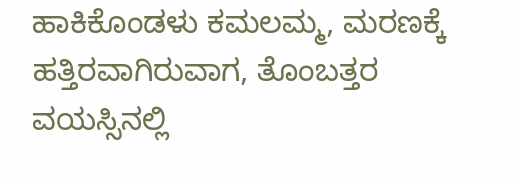ಹಾಕಿಕೊಂಡಳು ಕಮಲಮ್ಮ, ಮರಣಕ್ಕೆ ಹತ್ತಿರವಾಗಿರುವಾಗ, ತೊಂಬತ್ತರ ವಯಸ್ಸಿನಲ್ಲಿ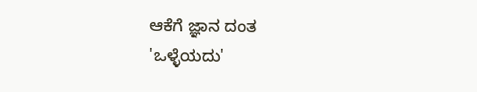ಆಕೆಗೆ ಜ್ಞಾನ ದಂತ
'ಒಳ್ಳೆಯದು'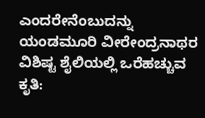ಎಂದರೇನೆಂಬುದನ್ನು ಯಂಡಮೂರಿ ವೀರೇಂದ್ರನಾಥರ
ವಿಶಿಷ್ಟ ಶೈಲಿಯಲ್ಲಿ ಒರೆಹಚ್ಚುವ ಕೃತಿ: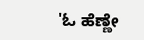'ಓ ಹೆಣ್ಣೇ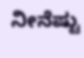ನೀನೆಷ್ಟು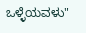ಒಳ್ಳೆಯವಳು"